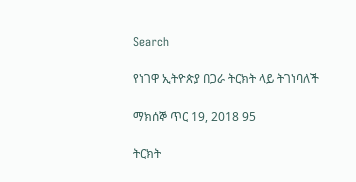Search

የነገዋ ኢትዮጵያ በጋራ ትርክት ላይ ትገነባለች

ማክሰኞ ጥር 19, 2018 95

ትርክት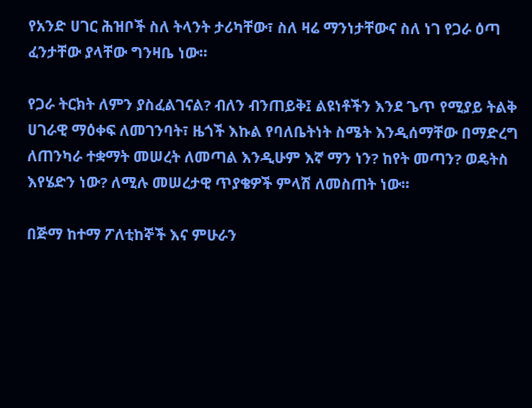የአንድ ሀገር ሕዝቦች ስለ ትላንት ታሪካቸው፣ ስለ ዛሬ ማንነታቸውና ስለ ነገ የጋራ ዕጣ ፈንታቸው ያላቸው ግንዛቤ ነው።

የጋራ ትርክት ለምን ያስፈልገናል? ብለን ብንጠይቅ፤ ልዩነቶችን እንደ ጌጥ የሚያይ ትልቅ ሀገራዊ ማዕቀፍ ለመገንባት፣ ዜጎች እኩል የባለቤትነት ስሜት እንዲሰማቸው በማድረግ ለጠንካራ ተቋማት መሠረት ለመጣል እንዲሁም እኛ ማን ነን? ከየት መጣን? ወዴትስ እየሄድን ነው? ለሚሉ መሠረታዊ ጥያቄዎች ምላሽ ለመስጠት ነው።

በጅማ ከተማ ፖለቲከኞች እና ምሁራን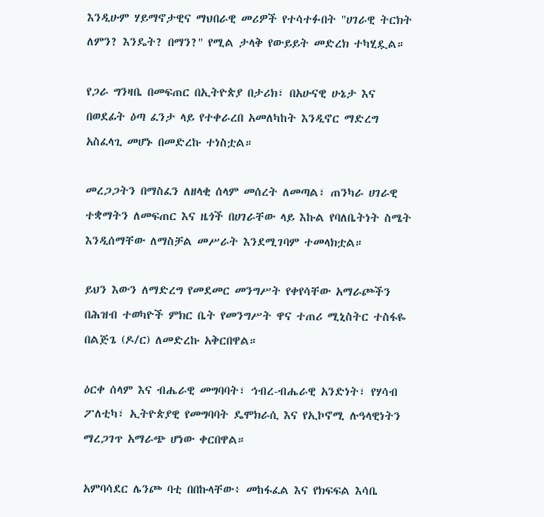እንዲሁም ሃይማኖታዊና ማህበራዊ መሪዎች የተሳተፉበት "ሀገራዊ ትርክት ለምን? እንዴት? በማን?" የሚል ታላቅ የውይይት መድረክ ተካሂዷል።

የጋራ ግንዛቤ በመፍጠር በኢትዮጵያ በታሪክ፣ በአሁናዊ ሁኔታ እና በወደፊት ዕጣ ፈንታ ላይ የተቀራረበ አመለካከት እንዲኖር ማድረግ አስፈላጊ መሆኑ በመድረኩ ተነስቷል።

መረጋጋትን በማስፈን ለዘላቂ ሰላም መሰረት ለመጣል፣ ጠንካራ ሀገራዊ ተቋማትን ለመፍጠር እና ዜጎች በሀገራቸው ላይ እኩል የባለቤትነት ስሜት እንዲሰማቸው ለማስቻል መሥራት እንደሚገባም ተመላክቷል።

ይህን እውን ለማድረግ የመደመር መንግሥት የቀየሳቸው አማራጮችን በሕዝብ ተወካዮች ምክር ቤት የመንግሥት ዋና ተጠሪ ሚኒስትር ተስፋዬ በልጅጌ (ዶ/ር) ለመድረኩ አቅርበዋል።

ዕርቀ ሰላም እና ብሔራዊ መግባባት፣ ኅብረ-ብሔራዊ አንድነት፣ የሃሳብ ፖለቲካ፣ ኢትዮጵያዊ የመግባባት ዴሞክራሲ እና የኢኮኖሚ ሉዓላዊነትን ማረጋገጥ አማራጭ ሆነው ቀርበዋል።

አምባሳደር ሌንጮ ባቲ በበኩላቸው፥ መከፋፈል እና የክፍፍል እሳቤ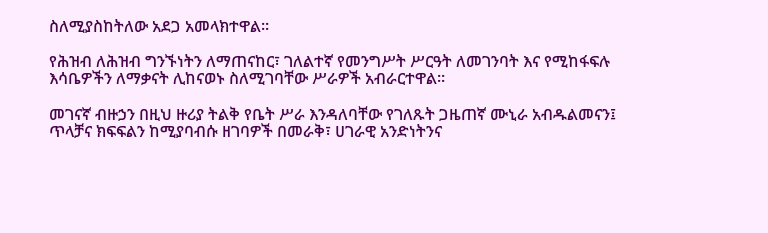ስለሚያስከትለው አደጋ አመላክተዋል።

የሕዝብ ለሕዝብ ግንኙነትን ለማጠናከር፣ ገለልተኛ የመንግሥት ሥርዓት ለመገንባት እና የሚከፋፍሉ እሳቤዎችን ለማቃናት ሊከናወኑ ስለሚገባቸው ሥራዎች አብራርተዋል።

መገናኛ ብዙኃን በዚህ ዙሪያ ትልቅ የቤት ሥራ እንዳለባቸው የገለጹት ጋዜጠኛ ሙኒራ አብዱልመናን፤ ጥላቻና ክፍፍልን ከሚያባብሱ ዘገባዎች በመራቅ፣ ሀገራዊ አንድነትንና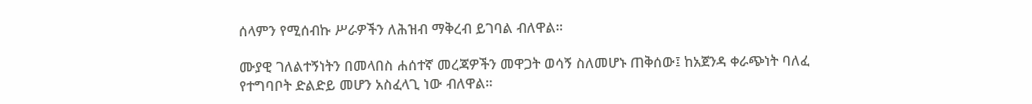ሰላምን የሚሰብኩ ሥራዎችን ለሕዝብ ማቅረብ ይገባል ብለዋል።

ሙያዊ ገለልተኝነትን በመላበስ ሐሰተኛ መረጃዎችን መዋጋት ወሳኝ ስለመሆኑ ጠቅሰው፤ ከአጀንዳ ቀራጭነት ባለፈ የተግባቦት ድልድይ መሆን አስፈላጊ ነው ብለዋል።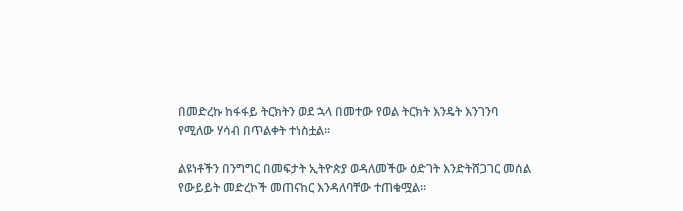በመድረኩ ከፋፋይ ትርክትን ወደ ኋላ በመተው የወል ትርክት እንዴት እንገንባ የሚለው ሃሳብ በጥልቀት ተነስቷል።

ልዩነቶችን በንግግር በመፍታት ኢትዮጵያ ወዳለመችው ዕድገት እንድትሸጋገር መሰል የውይይት መድረኮች መጠናከር እንዳለባቸው ተጠቁሟል።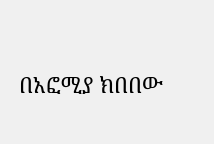በአፎሚያ ክበበው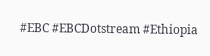#EBC #EBCDotstream #Ethiopia